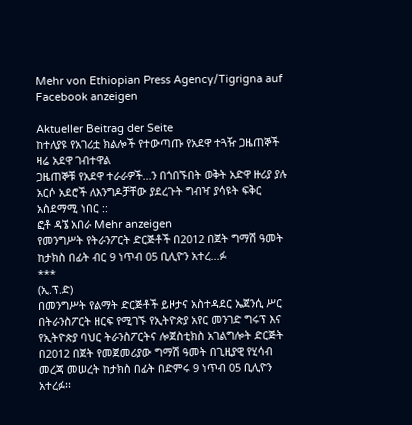Mehr von Ethiopian Press Agency/Tigrigna auf Facebook anzeigen

Aktueller Beitrag der Seite
ከተለያዩ የአገሪቷ ክልሎች የተውጣጡ የአደዋ ተጓዥ ጋዜጠኞች ዛሬ አደዋ ገብተዋል
ጋዜጠኞቹ የአደዋ ተራራዎች...ን በጎበኙበት ወቅት አድዋ ዙሪያ ያሉ አርሶ አደሮች ለእንግዶቻቸው ያደረጉት ግብዣ ያሳዩት ፍቅር አስደማሚ ነበር ::
ፎቶ ዳኜ አበራ Mehr anzeigen
የመንግሥት የትራንፖርት ድርጅቶች በ2012 በጀት ግማሽ ዓመት ከታክስ በፊት ብር 9 ነጥብ 05 ቢሊዮን አተረ...ፉ
***
(ኢ.ፕ.ድ)
በመንግሥት የልማት ድርጅቶች ይዞታና አስተዳደር ኤጀንሲ ሥር በትራንስፖርት ዘርፍ የሚገኙ የኢትዮጵያ አየር መንገድ ግሩፕ እና የኢትዮጵያ ባህር ትራንስፖርትና ሎጀስቲክስ አገልግሎት ድርጅት በ2012 በጀት የመጀመሪያው ግማሽ ዓመት በጊዚያዊ የሂሳብ መረጃ መሠረት ከታክስ በፊት በድምሩ 9 ነጥብ 05 ቢሊዮን አተረፉ፡፡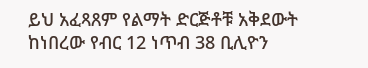ይህ አፈጻጸም የልማት ድርጅቶቹ አቅደውት ከነበረው የብር 12 ነጥብ 38 ቢሊዮን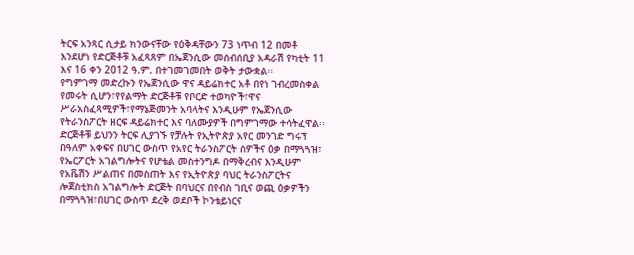ትርፍ አንጻር ሲታይ ክንውናቸው የዕቅዳቸውን 73 ነጥብ 12 በመቶ እንደሆነ የድርጅቶቹ አፈጻጸም በኤጀንሲው መሰብሰቢያ አዳራሽ የካቲት 11 እና 16 ቀን 2012 ዓ.ም. በተገመገመበት ወቅት ታውቋል፡፡
የግምገማ መድረኩን የኤጀንሲው ዋና ዳይሬክተር አቶ በየነ ገብረመስቀል የመሩት ሲሆን፣የየልማት ድርጅቶቹ የቦርድ ተወካዮች፣ዋና ሥራአስፈጻሚዎች፣የማኔጅመንት አባላትና እንዲሁም የኤጀንሲው የትራንስፖርት ዘርፍ ዳይሬክተር እና ባለሙያዎች በግምገማው ተሳትፈዋል፡፡
ድርጅቶቹ ይህንን ትርፍ ሊያገኙ የቻሉት የኢትዮጵያ አየር መንገድ ግሩፕ በዓለም አቀፍና በሀገር ውስጥ የአየር ትራንስፖርት ሰዎችና ዕቃ በማጓጓዝ፣ የኤርፖርት አገልግሎትና የሆቴል መስተንግዶ በማቅረብና እንዲሁም የአቬሽን ሥልጠና በመስጠት እና የኢትዮጵያ ባህር ትራንስፖርትና ሎጀስቲክስ አገልግሎት ድርጅት በባህርና በየብስ ገቢና ወጪ ዕቃዎችን በማጓጓዝ፣በሀገር ውስጥ ደረቅ ወደቦች ኮንቴይነርና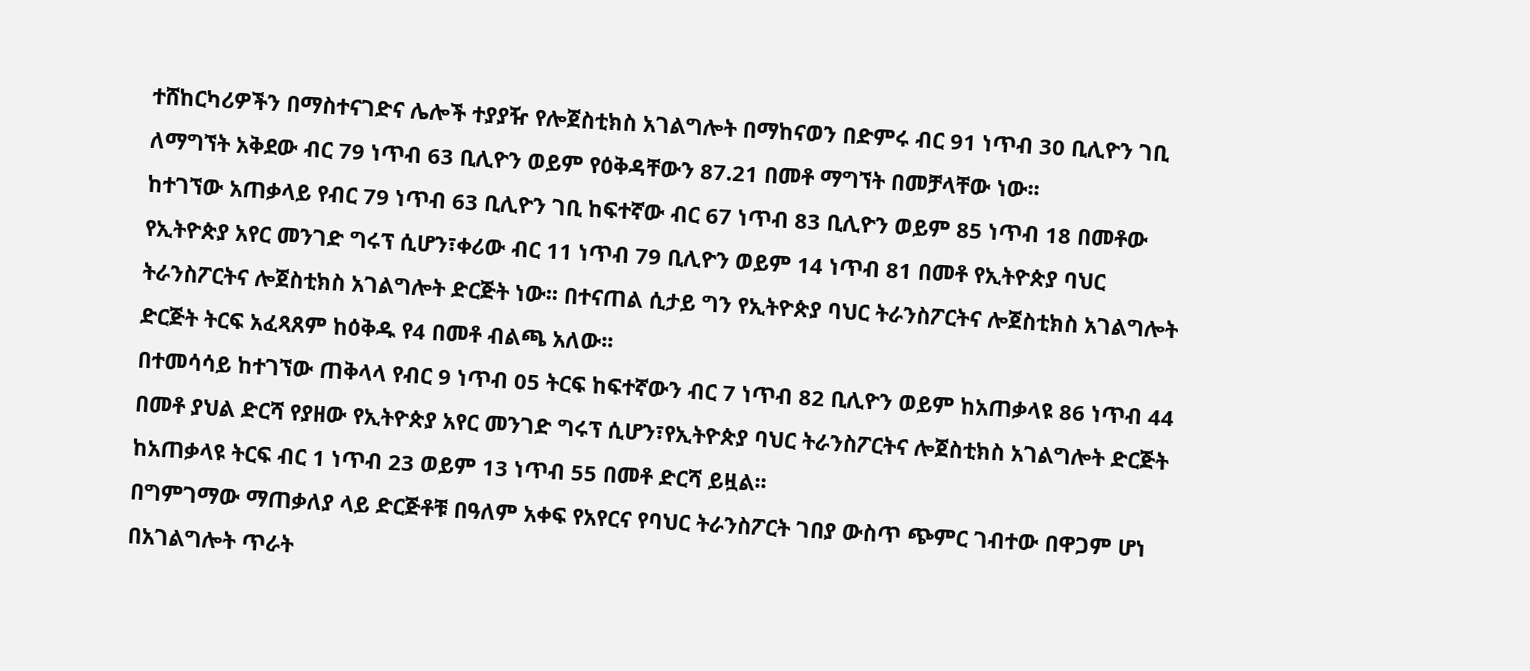ተሸከርካሪዎችን በማስተናገድና ሌሎች ተያያዥ የሎጀስቲክስ አገልግሎት በማከናወን በድምሩ ብር 91 ነጥብ 30 ቢሊዮን ገቢ ለማግኘት አቅደው ብር 79 ነጥብ 63 ቢሊዮን ወይም የዕቅዳቸውን 87.21 በመቶ ማግኘት በመቻላቸው ነው፡፡
ከተገኘው አጠቃላይ የብር 79 ነጥብ 63 ቢሊዮን ገቢ ከፍተኛው ብር 67 ነጥብ 83 ቢሊዮን ወይም 85 ነጥብ 18 በመቶው የኢትዮጵያ አየር መንገድ ግሩፕ ሲሆን፣ቀሪው ብር 11 ነጥብ 79 ቢሊዮን ወይም 14 ነጥብ 81 በመቶ የኢትዮጵያ ባህር ትራንስፖርትና ሎጀስቲክስ አገልግሎት ድርጅት ነው፡፡ በተናጠል ሲታይ ግን የኢትዮጵያ ባህር ትራንስፖርትና ሎጀስቲክስ አገልግሎት ድርጅት ትርፍ አፈጻጸም ከዕቅዱ የ4 በመቶ ብልጫ አለው፡፡
በተመሳሳይ ከተገኘው ጠቅላላ የብር 9 ነጥብ 05 ትርፍ ከፍተኛውን ብር 7 ነጥብ 82 ቢሊዮን ወይም ከአጠቃላዩ 86 ነጥብ 44 በመቶ ያህል ድርሻ የያዘው የኢትዮጵያ አየር መንገድ ግሩፕ ሲሆን፣የኢትዮጵያ ባህር ትራንስፖርትና ሎጀስቲክስ አገልግሎት ድርጅት ከአጠቃላዩ ትርፍ ብር 1 ነጥብ 23 ወይም 13 ነጥብ 55 በመቶ ድርሻ ይዟል፡፡
በግምገማው ማጠቃለያ ላይ ድርጅቶቹ በዓለም አቀፍ የአየርና የባህር ትራንስፖርት ገበያ ውስጥ ጭምር ገብተው በዋጋም ሆነ በአገልግሎት ጥራት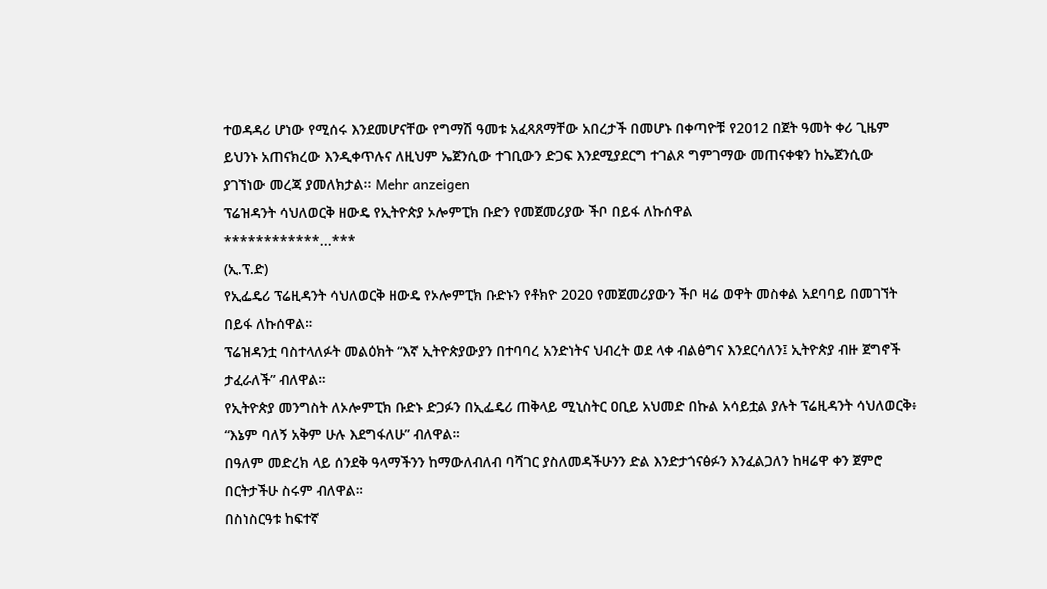ተወዳዳሪ ሆነው የሚሰሩ እንደመሆናቸው የግማሽ ዓመቱ አፈጻጸማቸው አበረታች በመሆኑ በቀጣዮቹ የ2012 በጀት ዓመት ቀሪ ጊዜም ይህንኑ አጠናክረው እንዲቀጥሉና ለዚህም ኤጀንሲው ተገቢውን ድጋፍ እንደሚያደርግ ተገልጾ ግምገማው መጠናቀቁን ከኤጀንሲው ያገኘነው መረጃ ያመለክታል፡፡ Mehr anzeigen
ፕሬዝዳንት ሳህለወርቅ ዘውዴ የኢትዮጵያ ኦሎምፒክ ቡድን የመጀመሪያው ችቦ በይፋ ለኩሰዋል
************...***
(ኢ.ፕ.ድ)
የኢፌዴሪ ፕሬዚዳንት ሳህለወርቅ ዘውዴ የኦሎምፒክ ቡድኑን የቶክዮ 2020 የመጀመሪያውን ችቦ ዛሬ ወዋት መስቀል አደባባይ በመገኘት በይፋ ለኩሰዋል።
ፕሬዝዳንቷ ባስተላለፉት መልዕክት “እኛ ኢትዮጵያውያን በተባባረ አንድነትና ህብረት ወደ ላቀ ብልፅግና እንደርሳለን፤ ኢትዮጵያ ብዙ ጀግኖች ታፈራለች” ብለዋል።
የኢትዮጵያ መንግስት ለኦሎምፒክ ቡድኑ ድጋፉን በኢፌዴሪ ጠቅላይ ሚኒስትር ዐቢይ አህመድ በኩል አሳይቷል ያሉት ፕሬዚዳንት ሳህለወርቅ፥ “እኔም ባለኝ አቅም ሁሉ እደግፋለሁ” ብለዋል።
በዓለም መድረክ ላይ ሰንደቅ ዓላማችንን ከማውለብለብ ባሻገር ያስለመዳችሁንን ድል እንድታጎናፅፉን እንፈልጋለን ከዛሬዋ ቀን ጀምሮ በርትታችሁ ስሩም ብለዋል።
በስነስርዓቱ ከፍተኛ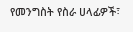የመንግስት የስራ ሀላፊዎች፣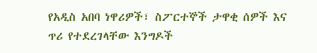የአዲስ አበባ ነዋሪዎች፣ ስፖርተኞች ታዋቂ ሰዎች እና ጥሪ የተደረገላቸው እንግዶች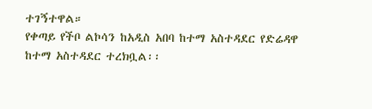ተገኝተዋል።
የቀጣይ የችቦ ልኮሳን ከአዲስ አበባ ከተማ አስተዳደር የድሬዳዋ ከተማ አስተዳደር ተረክቧል፡፡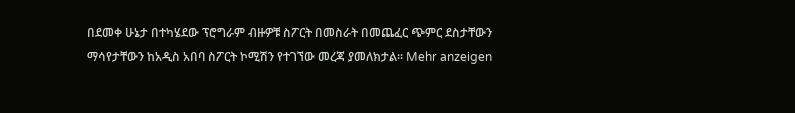በደመቀ ሁኔታ በተካሄደው ፕሮግራም ብዙዎቹ ስፖርት በመስራት በመጨፈር ጭምር ደስታቸውን ማሳየታቸውን ከአዲስ አበባ ስፖርት ኮሚሽን የተገኘው መረጃ ያመለክታል። Mehr anzeigen